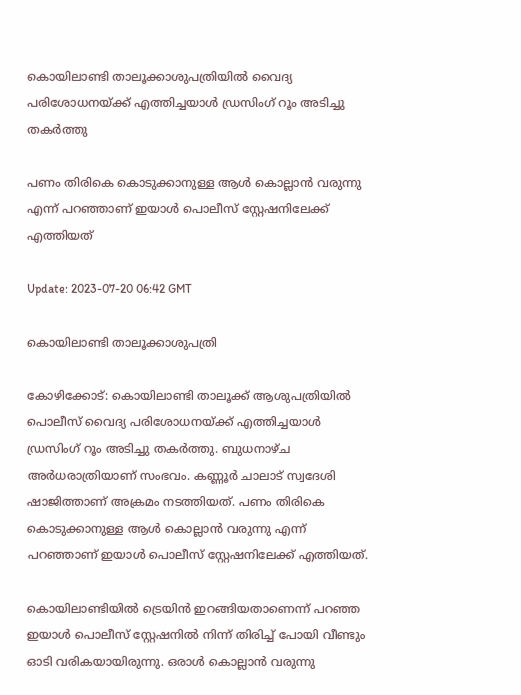കൊയിലാണ്ടി താലൂക്കാശുപത്രിയില്‍ വൈദ്യ പരിശോധനയ്ക്ക് എത്തിച്ചയാള്‍ ഡ്രസിംഗ് റൂം അടിച്ചു തകര്‍ത്തു

പണം തിരികെ കൊടുക്കാനുള്ള ആൾ കൊല്ലാൻ വരുന്നു എന്ന് പറഞ്ഞാണ് ഇയാൾ പൊലീസ് സ്റ്റേഷനിലേക്ക് എത്തിയത്

Update: 2023-07-20 06:42 GMT

കൊയിലാണ്ടി താലൂക്കാശുപത്രി

കോഴിക്കോട്: കൊയിലാണ്ടി താലൂക്ക് ആശുപത്രിയില്‍ പൊലീസ്‌ വൈദ്യ പരിശോധനയ്ക്ക് എത്തിച്ചയാള്‍ ഡ്രസിംഗ് റൂം അടിച്ചു തകര്‍ത്തു. ബുധനാഴ്ച അര്‍ധരാത്രിയാണ് സംഭവം. കണ്ണൂർ ചാലാട് സ്വദേശി ഷാജിത്താണ് അക്രമം നടത്തിയത്. പണം തിരികെ കൊടുക്കാനുള്ള ആൾ കൊല്ലാൻ വരുന്നു എന്ന് പറഞ്ഞാണ് ഇയാൾ പൊലീസ് സ്റ്റേഷനിലേക്ക് എത്തിയത്.

കൊയിലാണ്ടിയിൽ ട്രെയിൻ ഇറങ്ങിയതാണെന്ന് പറഞ്ഞ ഇയാൾ പൊലീസ് സ്റ്റേഷനിൽ നിന്ന് തിരിച്ച് പോയി വീണ്ടും ഓടി വരികയായിരുന്നു. ഒരാൾ കൊല്ലാൻ വരുന്നു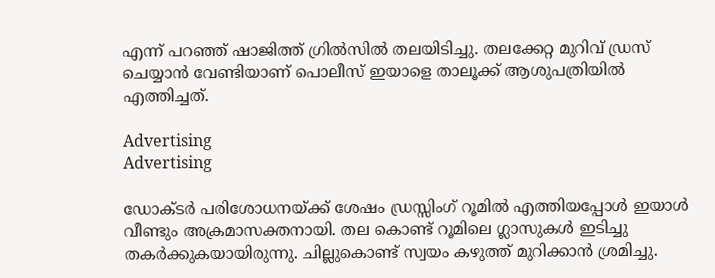എന്ന് പറഞ്ഞ് ഷാജിത്ത് ഗ്രില്‍സില്‍ തലയിടിച്ചു. തലക്കേറ്റ മുറിവ് ഡ്രസ് ചെയ്യാൻ വേണ്ടിയാണ് പൊലീസ് ഇയാളെ താലൂക്ക് ആശുപത്രിയില്‍ എത്തിച്ചത്.

Advertising
Advertising

ഡോക്ടര്‍ പരിശോധനയ്ക്ക് ശേഷം ഡ്രസ്സിംഗ് റൂമില്‍ എത്തിയപ്പോള്‍ ഇയാള്‍ വീണ്ടും അക്രമാസക്തനായി. തല കൊണ്ട് റൂമിലെ ഗ്ലാസുകള്‍ ഇടിച്ചു തകര്‍ക്കുകയായിരുന്നു. ചില്ലുകൊണ്ട് സ്വയം കഴുത്ത് മുറിക്കാൻ ശ്രമിച്ചു.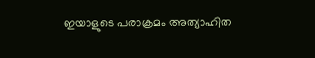ഇയാളുടെ പരാക്രമം അത്യാഹിത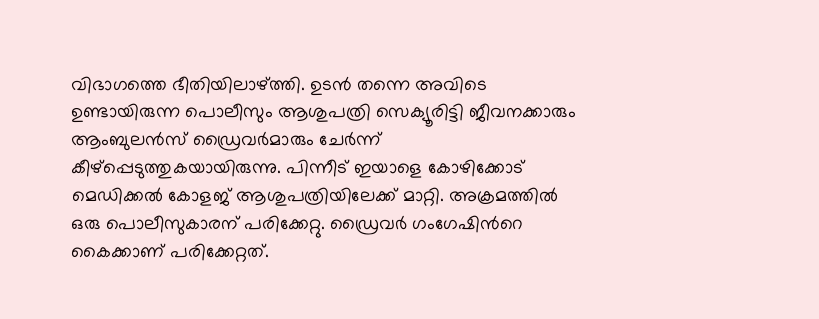വിഭാഗത്തെ ഭീതിയിലാഴ്ത്തി. ഉടന്‍ തന്നെ അവിടെ ഉണ്ടായിരുന്ന പൊലീസും ആശുപത്രി സെക്യൂരിട്ടി ജീവനക്കാരും ആംബുലന്‍സ് ഡ്രൈവര്‍മാരും ചേര്‍ന്ന്‌ കീഴ്‌പ്പെടുത്തുകയായിരുന്നു. പിന്നീട് ഇയാളെ കോഴിക്കോട് മെഡിക്കല്‍ കോളജ് ആശുപത്രിയിലേക്ക് മാറ്റി. അക്രമത്തില്‍ ഒരു പൊലീസുകാരന് പരിക്കേറ്റു. ഡ്രൈവർ ഗംഗേഷിന്‍റെ കൈക്കാണ് പരിക്കേറ്റത്.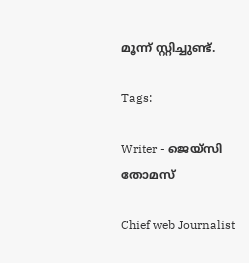മൂന്ന് സ്റ്റിച്ചുണ്ട്.

Tags:

Writer - ജെയ്സി തോമസ്

Chief web Journalist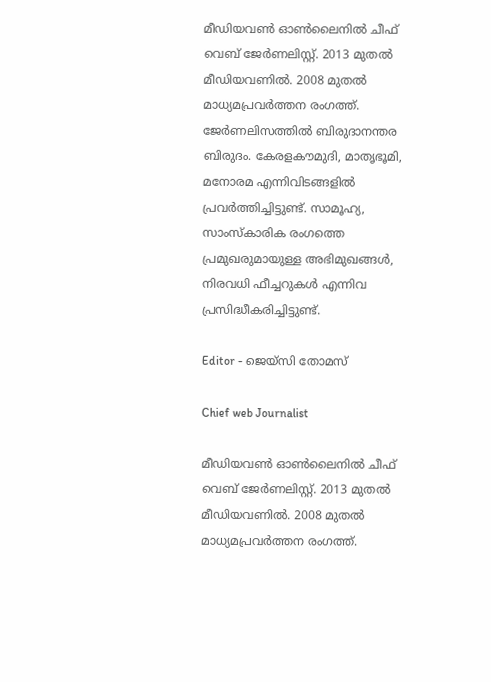മീഡിയവൺ ഓൺലൈനിൽ ചീഫ് വെബ് ജേർണലിസ്റ്റ്. 2013 മുതൽ മീഡിയവണിൽ. 2008 മുതൽ മാധ്യമപ്രവർത്തന രംഗത്ത്. ജേർണലിസത്തിൽ ബിരുദാനന്തര ബിരുദം. കേരളകൗമുദി, മാതൃഭൂമി, മനോരമ എന്നിവിടങ്ങളിൽ പ്രവർത്തിച്ചിട്ടുണ്ട്. സാമൂഹ്യ, സാംസ്‌കാരിക രംഗത്തെ പ്രമുഖരുമായുള്ള അഭിമുഖങ്ങൾ, നിരവധി ഫീച്ചറുകൾ എന്നിവ പ്രസിദ്ധീകരിച്ചിട്ടുണ്ട്.

Editor - ജെയ്സി തോമസ്

Chief web Journalist

മീഡിയവൺ ഓൺലൈനിൽ ചീഫ് വെബ് ജേർണലിസ്റ്റ്. 2013 മുതൽ മീഡിയവണിൽ. 2008 മുതൽ മാധ്യമപ്രവർത്തന രംഗത്ത്.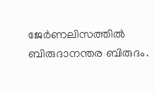ജേർണലിസത്തിൽ ബിരുദാനന്തര ബിരുദം.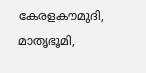കേരളകൗമുദി, മാതൃഭൂമി,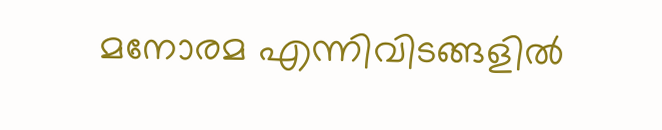മനോരമ എന്നിവിടങ്ങളിൽ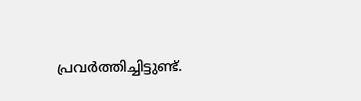പ്രവർത്തിച്ചിട്ടുണ്ട്.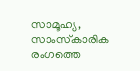സാമൂഹ്യ, സാംസ്‌കാരിക രംഗത്തെ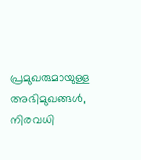പ്രമുഖരുമായുള്ള അഭിമുഖങ്ങൾ, നിരവധി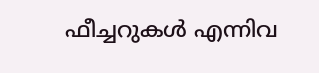ഫീച്ചറുകൾ എന്നിവ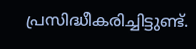പ്രസിദ്ധീകരിച്ചിട്ടുണ്ട്.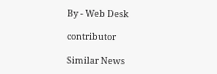By - Web Desk

contributor

Similar News